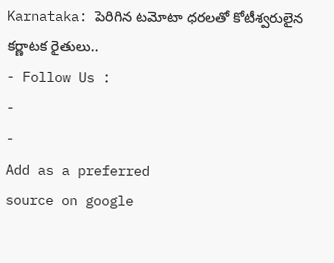Karnataka: పెరిగిన టమోటా ధరలతో కోటీశ్వరులైన కర్ణాటక రైతులు..
- Follow Us :
-
-
Add as a preferred
source on google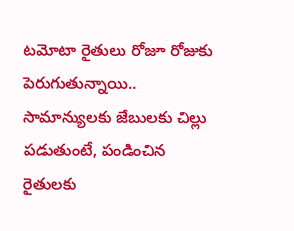టమోటా రైతులు రోజూ రోజుకు పెరుగుతున్నాయి.. సామాన్యులకు జేబులకు చిల్లు పడుతుంటే, పండించిన రైతులకు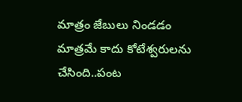మాత్రం జేబులు నిండడం మాత్రమే కాదు కోటేశ్వరులను చేసింది..పంట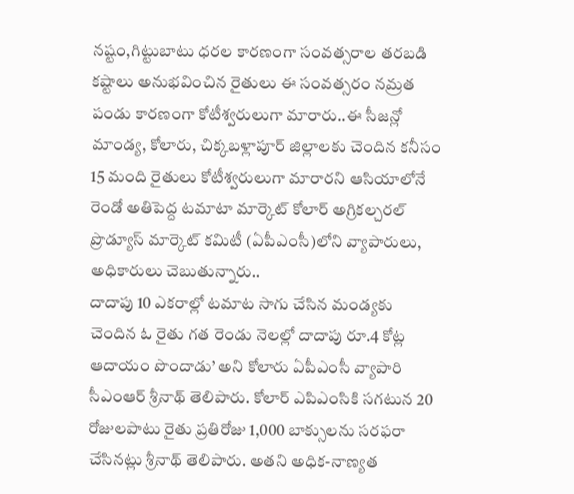నష్టం,గిట్టుబాటు ధరల కారణంగా సంవత్సరాల తరబడి కష్టాలు అనుభవించిన రైతులు ఈ సంవత్సరం నమ్రత పండు కారణంగా కోటీశ్వరులుగా మారారు..ఈ సీజన్లో మాండ్య, కోలారు, చిక్కబళ్లాపూర్ జిల్లాలకు చెందిన కనీసం 15 మంది రైతులు కోటీశ్వరులుగా మారారని ఆసియాలోనే రెండో అతిపెద్ద టమాటా మార్కెట్ కోలార్ అగ్రికల్చరల్ ప్రొడ్యూస్ మార్కెట్ కమిటీ (ఏపీఎంసీ)లోని వ్యాపారులు, అధికారులు చెబుతున్నారు..
దాదాపు 10 ఎకరాల్లో టమాట సాగు చేసిన మండ్యకు చెందిన ఓ రైతు గత రెండు నెలల్లో దాదాపు రూ.4 కోట్ల ఆదాయం పొందాడు’ అని కోలారు ఏపీఎంసీ వ్యాపారి సీఎంఆర్ శ్రీనాథ్ తెలిపారు. కోలార్ ఎపిఎంసికి సగటున 20 రోజులపాటు రైతు ప్రతిరోజు 1,000 బాక్సులను సరఫరా చేసినట్లు శ్రీనాథ్ తెలిపారు. అతని అధిక-నాణ్యత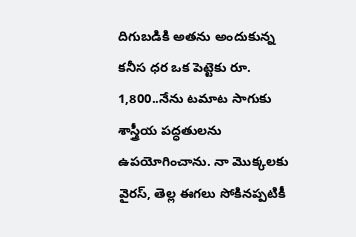దిగుబడికి అతను అందుకున్న కనీస ధర ఒక పెట్టెకు రూ. 1,800..నేను టమాట సాగుకు శాస్త్రీయ పద్ధతులను ఉపయోగించాను. నా మొక్కలకు వైరస్, తెల్ల ఈగలు సోకినప్పటికీ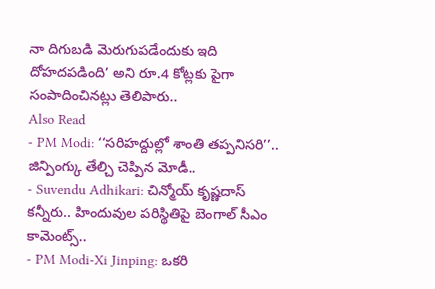నా దిగుబడి మెరుగుపడేందుకు ఇది దోహదపడింది’ అని రూ.4 కోట్లకు పైగా సంపాదించినట్లు తెలిపారు..
Also Read
- PM Modi: ‘‘సరిహద్దుల్లో శాంతి తప్పనిసరి’’.. జిన్పింగ్కు తేల్చి చెప్పిన మోడీ..
- Suvendu Adhikari: చిన్మోయ్ కృష్ణదాస్ కన్నీరు.. హిందువుల పరిస్థితిపై బెంగాల్ సీఎం కామెంట్స్..
- PM Modi-Xi Jinping: ఒకరి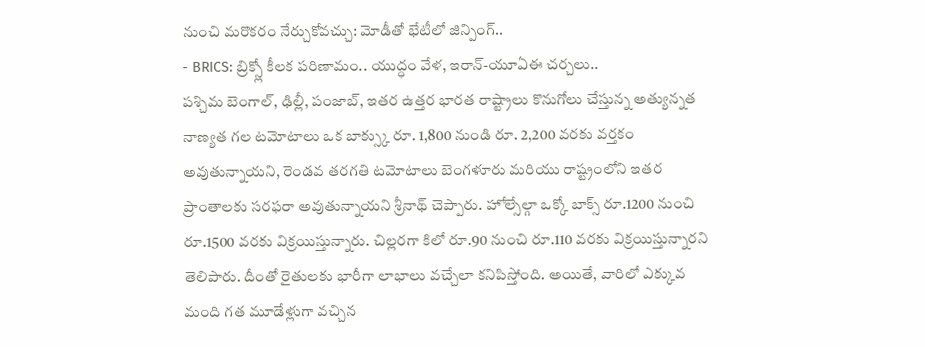నుంచి మరొకరం నేర్చుకోవచ్చు: మోడీతో భేటీలో జిన్పింగ్..
- BRICS: బ్రిక్స్లో కీలక పరిణామం.. యుద్ధం వేళ, ఇరాన్-యూఏఈ చర్చలు..
పశ్చిమ బెంగాల్, ఢిల్లీ, పంజాబ్, ఇతర ఉత్తర భారత రాష్ట్రాలు కొనుగోలు చేస్తున్న అత్యున్నత నాణ్యత గల టమోటాలు ఒక బాక్స్కు రూ. 1,800 నుండి రూ. 2,200 వరకు వర్తకం అవుతున్నాయని, రెండవ తరగతి టమోటాలు బెంగళూరు మరియు రాష్ట్రంలోని ఇతర ప్రాంతాలకు సరఫరా అవుతున్నాయని శ్రీనాథ్ చెప్పారు. హోల్సేల్గా ఒక్కో బాక్స్ రూ.1200 నుంచి రూ.1500 వరకు విక్రయిస్తున్నారు. చిల్లరగా కిలో రూ.90 నుంచి రూ.110 వరకు విక్రయిస్తున్నారని తెలిపారు. దీంతో రైతులకు భారీగా లాభాలు వచ్చేలా కనిపిస్తోంది. అయితే, వారిలో ఎక్కువ మంది గత మూడేళ్లుగా వచ్చిన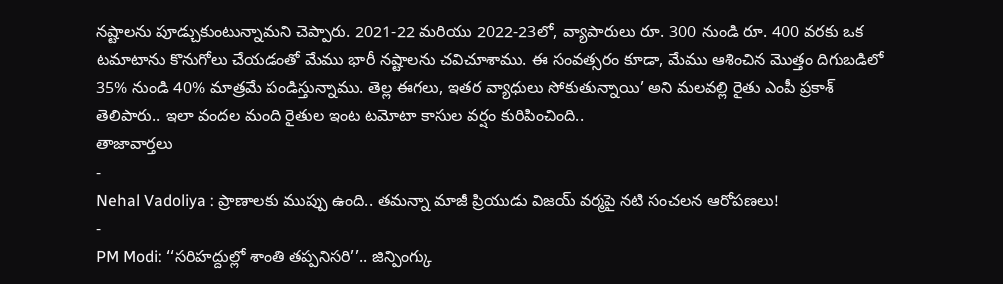నష్టాలను పూడ్చుకుంటున్నామని చెప్పారు. 2021-22 మరియు 2022-23లో, వ్యాపారులు రూ. 300 నుండి రూ. 400 వరకు ఒక టమాటాను కొనుగోలు చేయడంతో మేము భారీ నష్టాలను చవిచూశాము. ఈ సంవత్సరం కూడా, మేము ఆశించిన మొత్తం దిగుబడిలో 35% నుండి 40% మాత్రమే పండిస్తున్నాము. తెల్ల ఈగలు, ఇతర వ్యాధులు సోకుతున్నాయి’ అని మలవల్లి రైతు ఎంపీ ప్రకాశ్ తెలిపారు.. ఇలా వందల మంది రైతుల ఇంట టమోటా కాసుల వర్షం కురిపించింది..
తాజావార్తలు
-
Nehal Vadoliya : ప్రాణాలకు ముప్పు ఉంది.. తమన్నా మాజీ ప్రియుడు విజయ్ వర్మపై నటి సంచలన ఆరోపణలు!
-
PM Modi: ‘‘సరిహద్దుల్లో శాంతి తప్పనిసరి’’.. జిన్పింగ్కు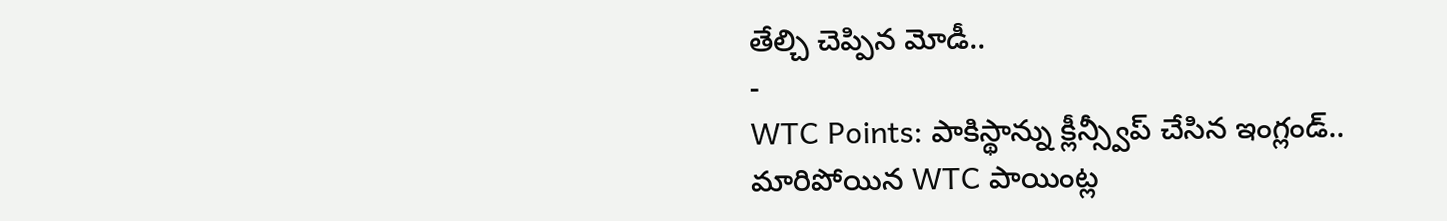తేల్చి చెప్పిన మోడీ..
-
WTC Points: పాకిస్థాన్ను క్లీన్స్వీప్ చేసిన ఇంగ్లండ్.. మారిపోయిన WTC పాయింట్ల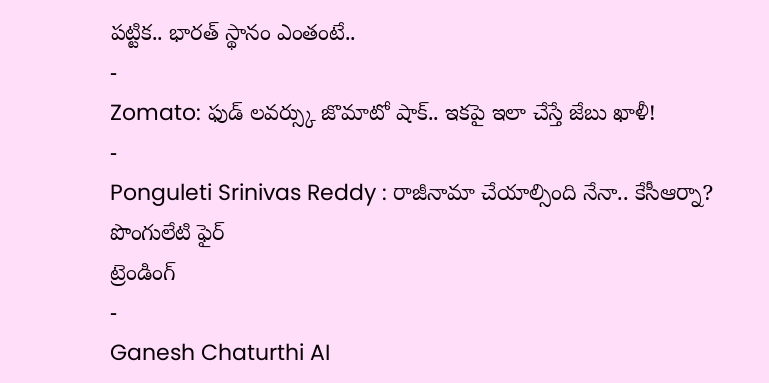పట్టిక.. భారత్ స్థానం ఎంతంటే..
-
Zomato: ఫుడ్ లవర్స్కు జొమాటో షాక్.. ఇకపై ఇలా చేస్తే జేబు ఖాళీ!
-
Ponguleti Srinivas Reddy : రాజీనామా చేయాల్సింది నేనా.. కేసీఆర్నా? పొంగులేటి ఫైర్
ట్రెండింగ్
-
Ganesh Chaturthi AI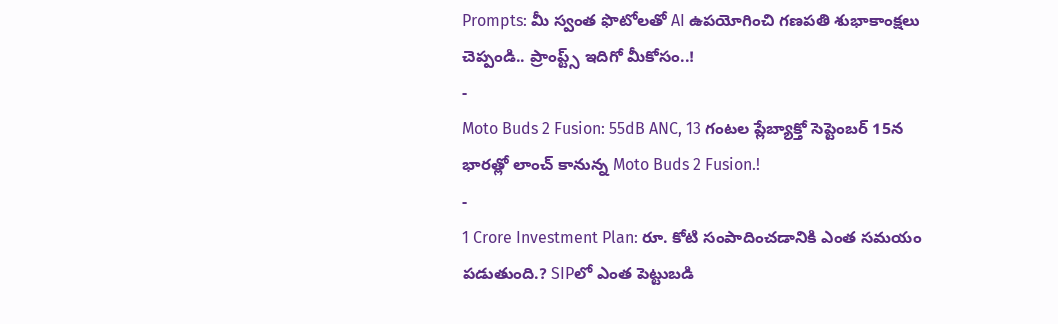Prompts: మీ స్వంత ఫొటోలతో AI ఉపయోగించి గణపతి శుభాకాంక్షలు చెప్పండి.. ప్రాంప్ట్స్ ఇదిగో మీకోసం..!
-
Moto Buds 2 Fusion: 55dB ANC, 13 గంటల ప్లేబ్యాక్తో సెప్టెంబర్ 15న భారత్లో లాంచ్ కానున్న Moto Buds 2 Fusion.!
-
1 Crore Investment Plan: రూ. కోటి సంపాదించడానికి ఎంత సమయం పడుతుంది.? SIPలో ఎంత పెట్టుబడి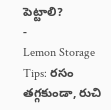పెట్టాలి?
-
Lemon Storage Tips: రసం తగ్గకుండా, రుచి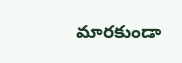మారకుండా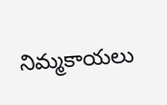నిమ్మకాయలు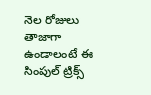నెల రోజులు తాజాగా ఉండాలంటే ఈ సింపుల్ ట్రిక్స్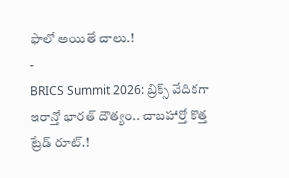ఫాలో అయితే చాలు.!
-
BRICS Summit 2026: బ్రిక్స్ వేదికగా ఇరాన్తో భారత్ దౌత్యం.. చాబహార్తో కొత్త ట్రేడ్ రూట్.!